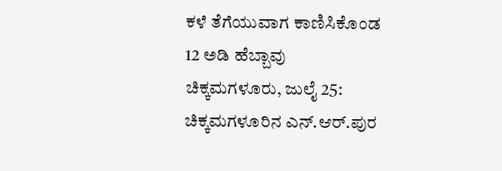ಕಳೆ ತೆಗೆಯುವಾಗ ಕಾಣಿಸಿಕೊಂಡ 12 ಅಡಿ ಹೆಬ್ಬಾವು
ಚಿಕ್ಕಮಗಳೂರು, ಜುಲೈ 25: ಚಿಕ್ಕಮಗಳೂರಿನ ಎನ್.ಆರ್.ಪುರ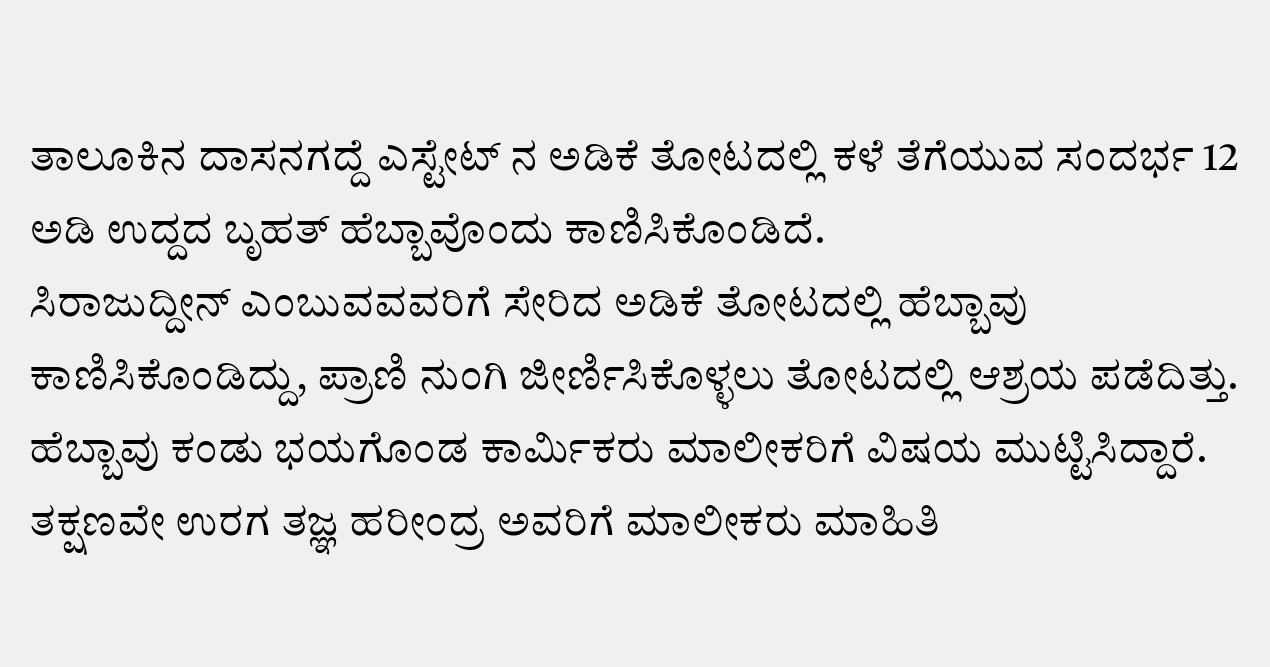ತಾಲೂಕಿನ ದಾಸನಗದ್ದೆ ಎಸ್ಟೇಟ್ ನ ಅಡಿಕೆ ತೋಟದಲ್ಲಿ ಕಳೆ ತೆಗೆಯುವ ಸಂದರ್ಭ 12 ಅಡಿ ಉದ್ದದ ಬೃಹತ್ ಹೆಬ್ಬಾವೊಂದು ಕಾಣಿಸಿಕೊಂಡಿದೆ.
ಸಿರಾಜುದ್ದೀನ್ ಎಂಬುವವವರಿಗೆ ಸೇರಿದ ಅಡಿಕೆ ತೋಟದಲ್ಲಿ ಹೆಬ್ಬಾವು ಕಾಣಿಸಿಕೊಂಡಿದ್ದು, ಪ್ರಾಣಿ ನುಂಗಿ ಜೀರ್ಣಿಸಿಕೊಳ್ಳಲು ತೋಟದಲ್ಲಿ ಆಶ್ರಯ ಪಡೆದಿತ್ತು.
ಹೆಬ್ಬಾವು ಕಂಡು ಭಯಗೊಂಡ ಕಾರ್ಮಿಕರು ಮಾಲೀಕರಿಗೆ ವಿಷಯ ಮುಟ್ಟಿಸಿದ್ದಾರೆ. ತಕ್ಷಣವೇ ಉರಗ ತಜ್ಞ ಹರೀಂದ್ರ ಅವರಿಗೆ ಮಾಲೀಕರು ಮಾಹಿತಿ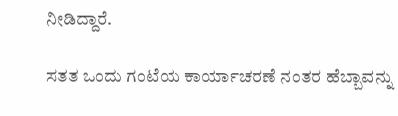ನೀಡಿದ್ದಾರೆ.

ಸತತ ಒಂದು ಗಂಟೆಯ ಕಾರ್ಯಾಚರಣೆ ನಂತರ ಹೆಬ್ಬಾವನ್ನು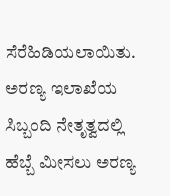ಸೆರೆಹಿಡಿಯಲಾಯಿತು. ಅರಣ್ಯ ಇಲಾಖೆಯ ಸಿಬ್ಬಂದಿ ನೇತೃತ್ವದಲ್ಲಿ ಹೆಬ್ಬೆ ಮೀಸಲು ಅರಣ್ಯ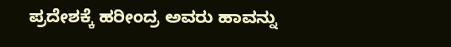ಪ್ರದೇಶಕ್ಕೆ ಹರೀಂದ್ರ ಅವರು ಹಾವನ್ನು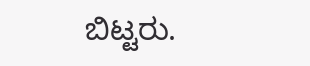ಬಿಟ್ಟರು.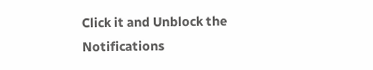Click it and Unblock the Notifications